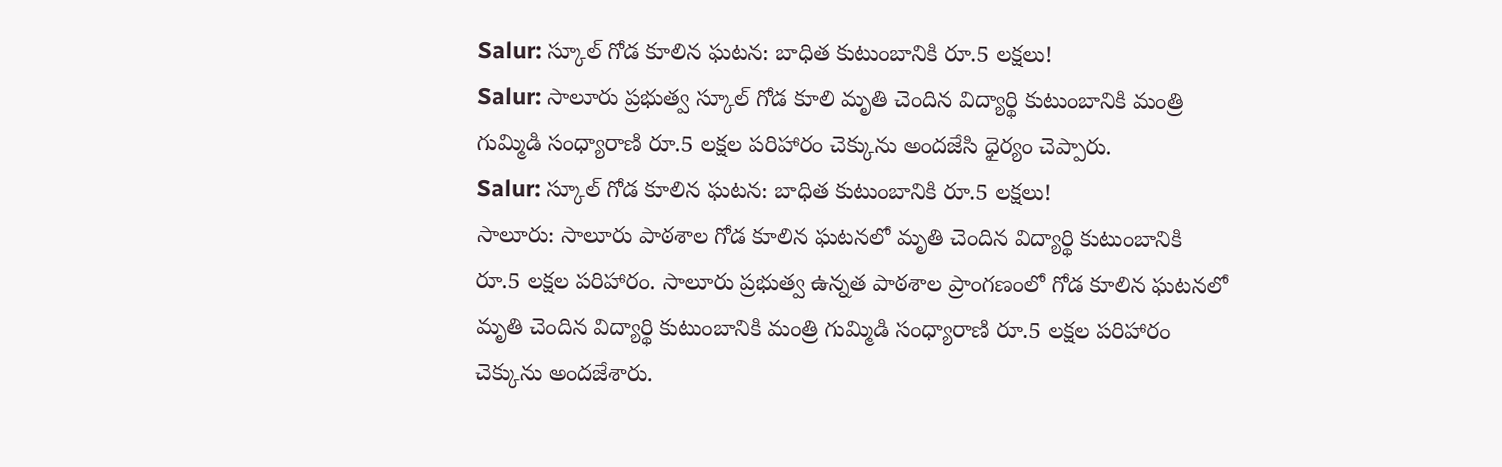Salur: స్కూల్ గోడ కూలిన ఘటన: బాధిత కుటుంబానికి రూ.5 లక్షలు!
Salur: సాలూరు ప్రభుత్వ స్కూల్ గోడ కూలి మృతి చెందిన విద్యార్థి కుటుంబానికి మంత్రి గుమ్మిడి సంధ్యారాణి రూ.5 లక్షల పరిహారం చెక్కును అందజేసి ధైర్యం చెప్పారు.
Salur: స్కూల్ గోడ కూలిన ఘటన: బాధిత కుటుంబానికి రూ.5 లక్షలు!
సాలూరు: సాలూరు పాఠశాల గోడ కూలిన ఘటనలో మృతి చెందిన విద్యార్థి కుటుంబానికి రూ.5 లక్షల పరిహారం. సాలూరు ప్రభుత్వ ఉన్నత పాఠశాల ప్రాంగణంలో గోడ కూలిన ఘటనలో మృతి చెందిన విద్యార్థి కుటుంబానికి మంత్రి గుమ్మిడి సంధ్యారాణి రూ.5 లక్షల పరిహారం చెక్కును అందజేశారు.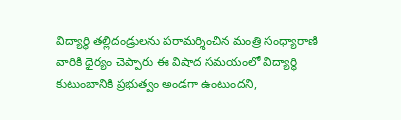విద్యార్థి తల్లిదండ్రులను పరామర్శించిన మంత్రి సంధ్యారాణి వారికి ధైర్యం చెప్పారు ఈ విషాద సమయంలో విద్యార్థి కుటుంబానికి ప్రభుత్వం అండగా ఉంటుందని,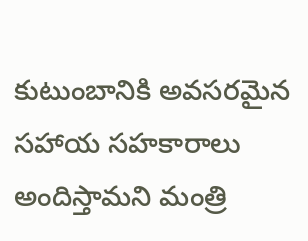కుటుంబానికి అవసరమైన సహాయ సహకారాలు అందిస్తామని మంత్రి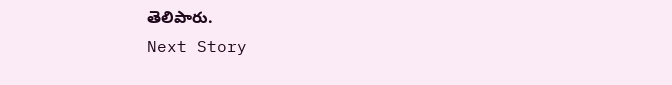తెలిపారు.
Next Story